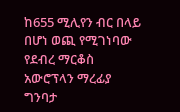ከ655 ሚሊየን ብር በላይ በሆነ ወጪ የሚገነባው የደብረ ማርቆስ አውሮፕላን ማረፊያ ግንባታ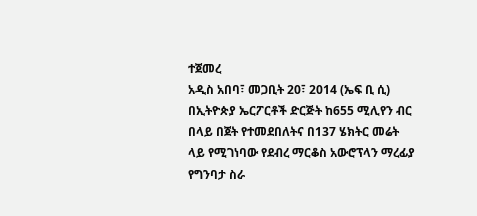ተጀመረ
አዲስ አበባ፣ መጋቢት 20፣ 2014 (ኤፍ ቢ ሲ) በኢትዮጵያ ኤርፖርቶች ድርጅት ከ655 ሚሊየን ብር በላይ በጀት የተመደበለትና በ137 ሄክትር መሬት ላይ የሚገነባው የደብረ ማርቆስ አውሮፕላን ማረፊያ የግንባታ ስራ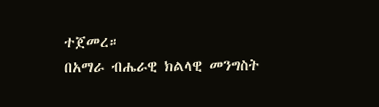ተጀመረ።
በአማራ ብሔራዊ ክልላዊ መንግስት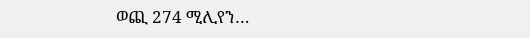ወጪ 274 ሚሊየን…